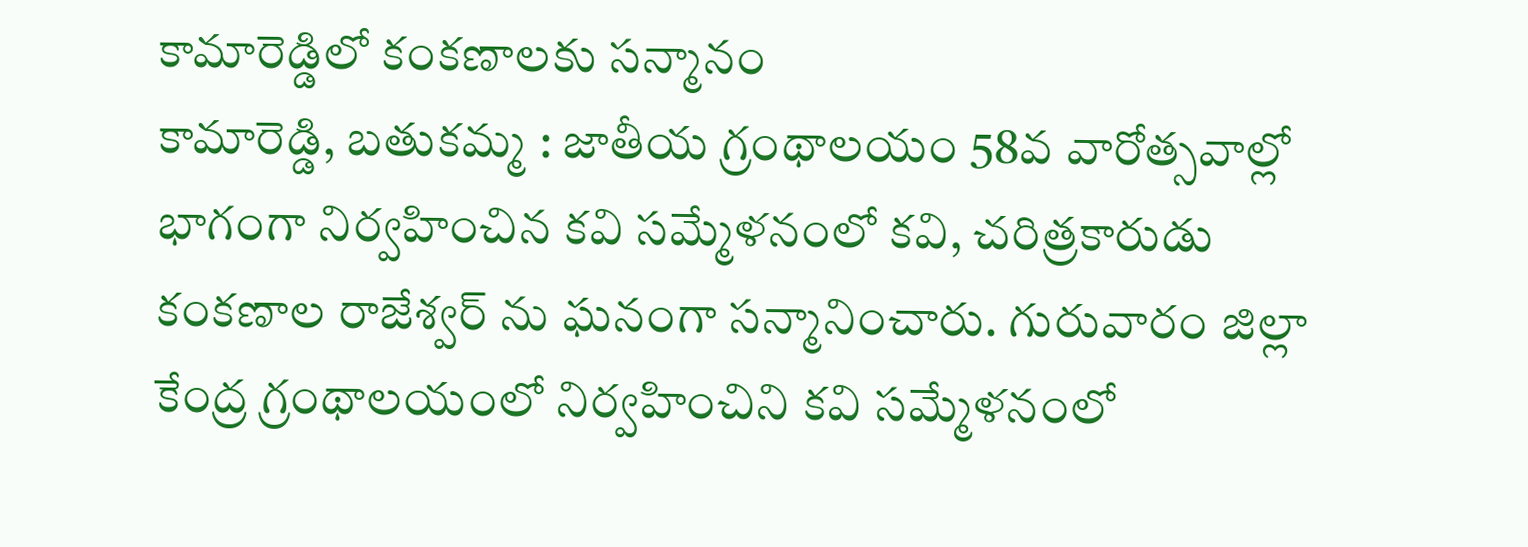కామారెడ్డిలో కంకణాలకు సన్మానం
కామారెడ్డి, బతుకమ్మ : జాతీయ గ్రంథాలయం 58వ వారోత్సవాల్లో భాగంగా నిర్వహించిన కవి సమ్మేళనంలో కవి, చరిత్రకారుడు కంకణాల రాజేశ్వర్ ను ఘనంగా సన్మానించారు. గురువారం జిల్లా కేంద్ర గ్రంథాలయంలో నిర్వహించిని కవి సమ్మేళనంలో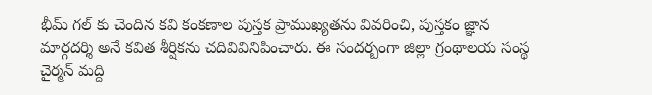భీమ్ గల్ కు చెందిన కవి కంకణాల పుస్తక ప్రాముఖ్యతను వివరించి, పుస్తకం జ్ఞాన మార్గదర్శి అనే కవిత శీర్షికను చదివివినిపించారు. ఈ సందర్బంగా జిల్లా గ్రంథాలయ సంస్థ చైర్మన్ మద్ది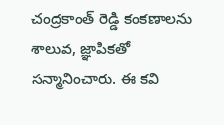చంద్రకాంత్ రెడ్డి కంకణాలను శాలువ, జ్ఞాపికతో సన్మానించారు. ఈ కవి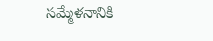సమ్మేళనానికి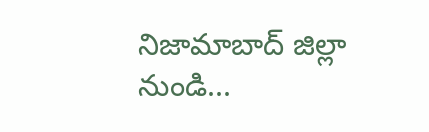నిజామాబాద్ జిల్లా నుండి...